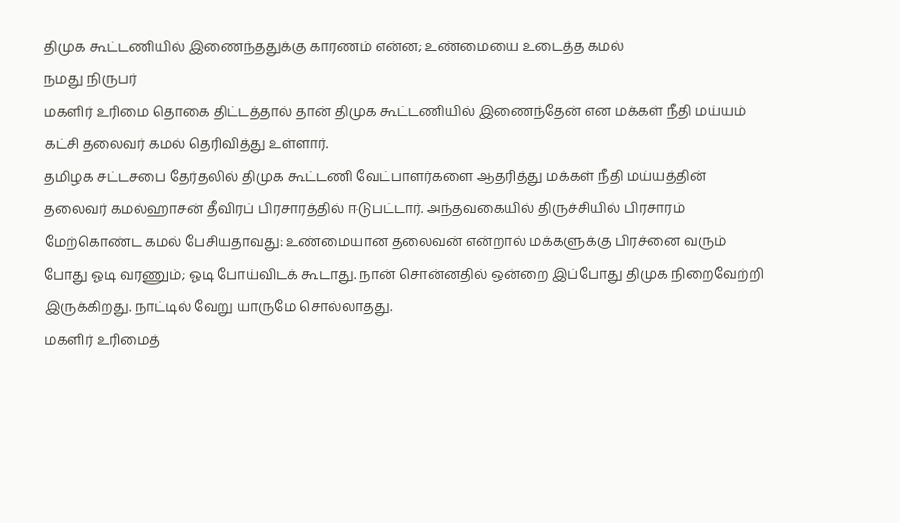திமுக கூட்டணியில் இணைந்ததுக்கு காரணம் என்ன; உண்மையை உடைத்த கமல்
நமது நிருபர்
மகளிர் உரிமை தொகை திட்டத்தால் தான் திமுக கூட்டணியில் இணைந்தேன் என மக்கள் நீதி மய்யம் கட்சி தலைவர் கமல் தெரிவித்து உள்ளார்.
தமிழக சட்டசபை தேர்தலில் திமுக கூட்டணி வேட்பாளர்களை ஆதரித்து மக்கள் நீதி மய்யத்தின் தலைவர் கமல்ஹாசன் தீவிரப் பிரசாரத்தில் ஈடுபட்டார். அந்தவகையில் திருச்சியில் பிரசாரம் மேற்கொண்ட கமல் பேசியதாவது: உண்மையான தலைவன் என்றால் மக்களுக்கு பிரச்னை வரும் போது ஓடி வரணும்; ஓடி போய்விடக் கூடாது. நான் சொன்னதில் ஒன்றை இப்போது திமுக நிறைவேற்றி இருக்கிறது. நாட்டில் வேறு யாருமே சொல்லாதது.
மகளிர் உரிமைத்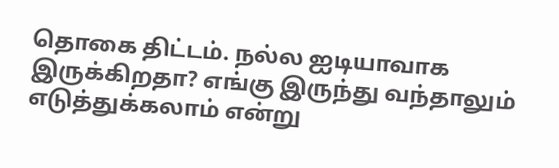தொகை திட்டம். நல்ல ஐடியாவாக இருக்கிறதா? எங்கு இருந்து வந்தாலும் எடுத்துக்கலாம் என்று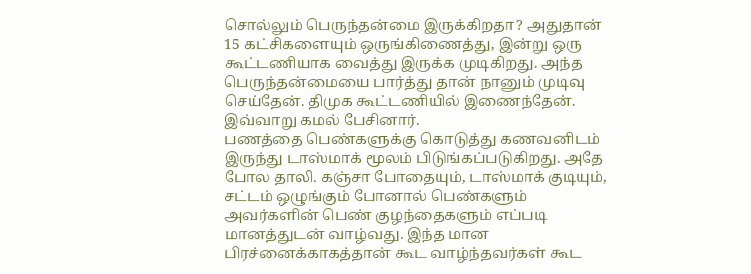சொல்லும் பெருந்தன்மை இருக்கிறதா? அதுதான் 15 கட்சிகளையும் ஒருங்கிணைத்து, இன்று ஒரு கூட்டணியாக வைத்து இருக்க முடிகிறது. அந்த பெருந்தன்மையை பார்த்து தான் நானும் முடிவு செய்தேன். திமுக கூட்டணியில் இணைந்தேன். இவ்வாறு கமல் பேசினார்.
பணத்தை பெண்களுக்கு கொடுத்து கணவனிடம் இருந்து டாஸ்மாக் மூலம் பிடுங்கப்படுகிறது. அதே போல தாலி. கஞ்சா போதையும், டாஸ்மாக் குடியும், சட்டம் ஒழுங்கும் போனால் பெண்களும் அவர்களின் பெண் குழந்தைகளும் எப்படி மானத்துடன் வாழ்வது. இந்த மான பிரச்னைக்காகத்தான் கூட வாழ்ந்தவர்கள் கூட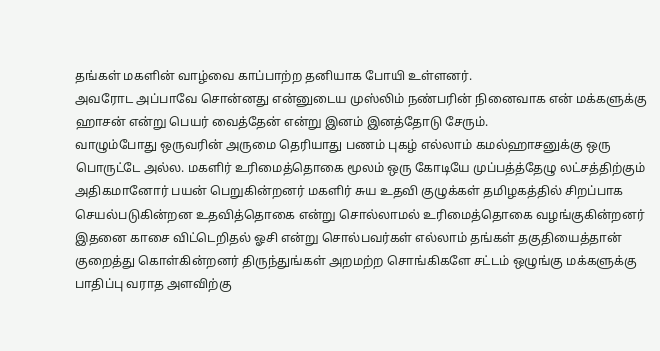தங்கள் மகளின் வாழ்வை காப்பாற்ற தனியாக போயி உள்ளனர்.
அவரோட அப்பாவே சொன்னது என்னுடைய முஸ்லிம் நண்பரின் நினைவாக என் மக்களுக்கு ஹாசன் என்று பெயர் வைத்தேன் என்று இனம் இனத்தோடு சேரும்.
வாழும்போது ஒருவரின் அருமை தெரியாது பணம் புகழ் எல்லாம் கமல்ஹாசனுக்கு ஒரு பொருட்டே அல்ல. மகளிர் உரிமைத்தொகை மூலம் ஒரு கோடியே முப்பத்த்தேழு லட்சத்திற்கும் அதிகமானோர் பயன் பெறுகின்றனர் மகளிர் சுய உதவி குழுக்கள் தமிழகத்தில் சிறப்பாக செயல்படுகின்றன உதவித்தொகை என்று சொல்லாமல் உரிமைத்தொகை வழங்குகின்றனர் இதனை காசை விட்டெறிதல் ஓசி என்று சொல்பவர்கள் எல்லாம் தங்கள் தகுதியைத்தான் குறைத்து கொள்கின்றனர் திருந்துங்கள் அறமற்ற சொங்கிகளே சட்டம் ஒழுங்கு மக்களுக்கு பாதிப்பு வராத அளவிற்கு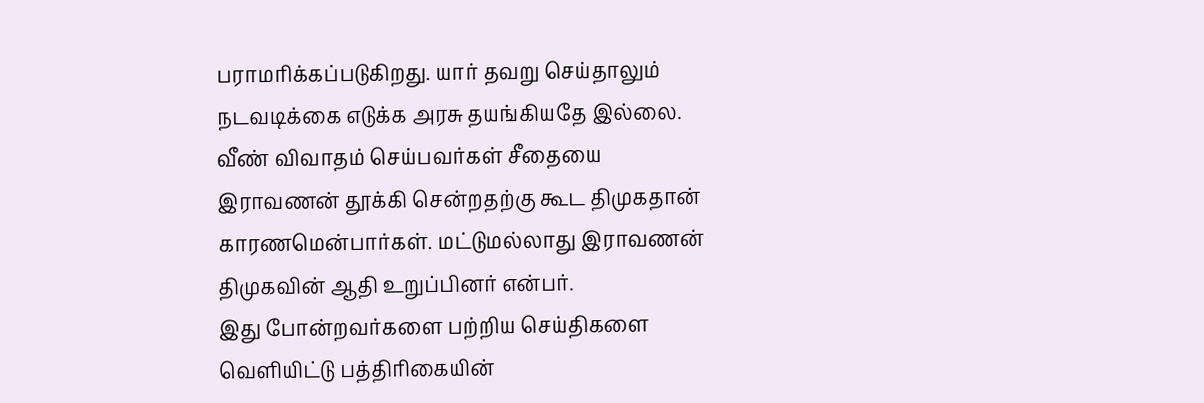பராமரிக்கப்படுகிறது. யார் தவறு செய்தாலும் நடவடிக்கை எடுக்க அரசு தயங்கியதே இல்லை. வீண் விவாதம் செய்பவர்கள் சீதையை இராவணன் தூக்கி சென்றதற்கு கூட திமுகதான் காரணமென்பார்கள். மட்டுமல்லாது இராவணன் திமுகவின் ஆதி உறுப்பினர் என்பர்.
இது போன்றவர்களை பற்றிய செய்திகளை வெளியிட்டு பத்திரிகையின்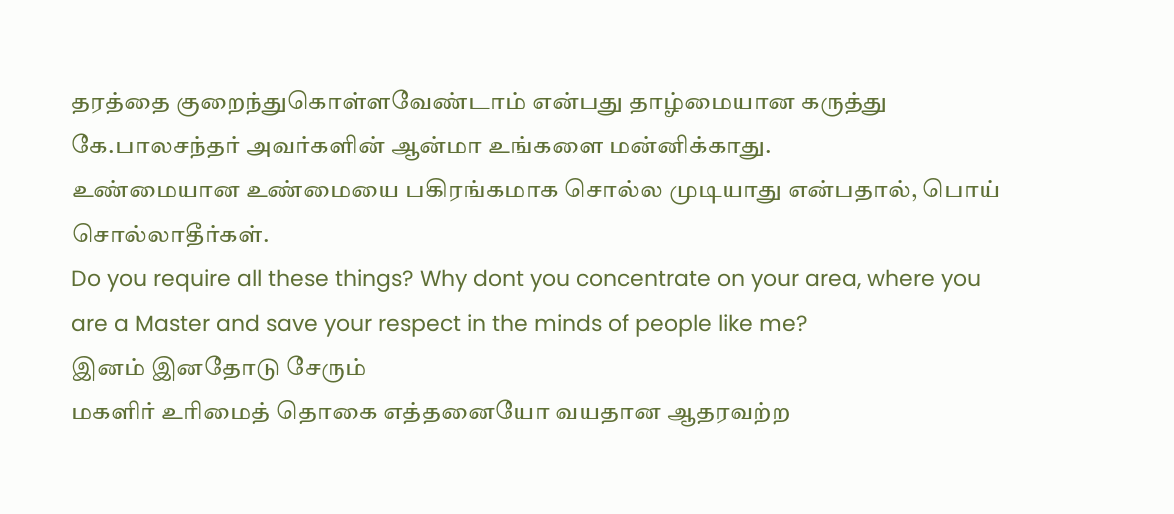தரத்தை குறைந்துகொள்ளவேண்டாம் என்பது தாழ்மையான கருத்து
கே.பாலசந்தர் அவர்களின் ஆன்மா உங்களை மன்னிக்காது.
உண்மையான உண்மையை பகிரங்கமாக சொல்ல முடியாது என்பதால், பொய் சொல்லாதீர்கள்.
Do you require all these things? Why dont you concentrate on your area, where you are a Master and save your respect in the minds of people like me?
இனம் இனதோடு சேரும்
மகளிர் உரிமைத் தொகை எத்தனையோ வயதான ஆதரவற்ற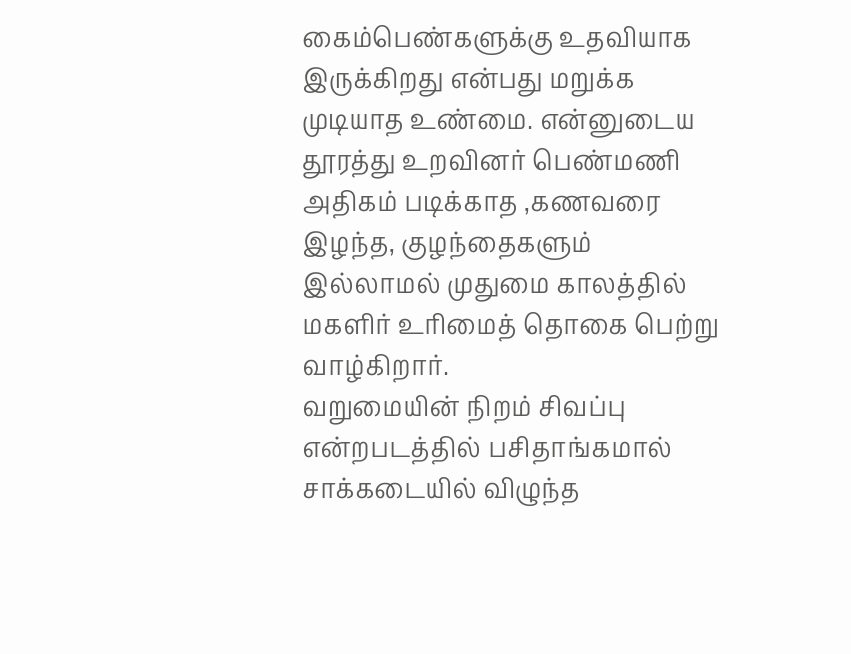கைம்பெண்களுக்கு உதவியாக இருக்கிறது என்பது மறுக்க முடியாத உண்மை. என்னுடைய தூரத்து உறவினர் பெண்மணி அதிகம் படிக்காத ,கணவரை இழந்த, குழந்தைகளும் இல்லாமல் முதுமை காலத்தில் மகளிர் உரிமைத் தொகை பெற்று வாழ்கிறார்.
வறுமையின் நிறம் சிவப்பு என்றபடத்தில் பசிதாங்கமால் சாக்கடையில் விழுந்த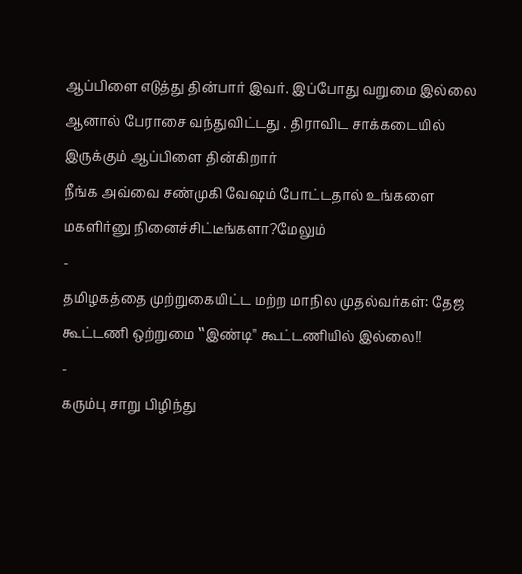ஆப்பிளை எடுத்து தின்பார் இவர். இப்போது வறுமை இல்லை ஆனால் பேராசை வந்துவிட்டது . திராவிட சாக்கடையில் இருக்கும் ஆப்பிளை தின்கிறார்
நீங்க அவ்வை சண்முகி வேஷம் போட்டதால் உங்களை மகளிர்னு நினைச்சிட்டீங்களா?மேலும்
-
தமிழகத்தை முற்றுகையிட்ட மற்ற மாநில முதல்வர்கள்: தேஜ கூட்டணி ஒற்றுமை ‛‛இண்டி'' கூட்டணியில் இல்லை!!
-
கரும்பு சாறு பிழிந்து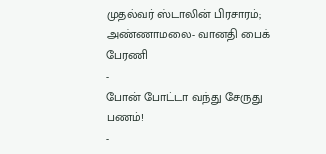முதல்வர் ஸ்டாலின் பிரசாரம்; அண்ணாமலை- வானதி பைக் பேரணி
-
போன் போட்டா வந்து சேருது பணம்!
-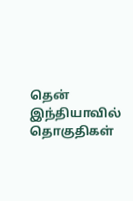தென் இந்தியாவில் தொகுதிகள்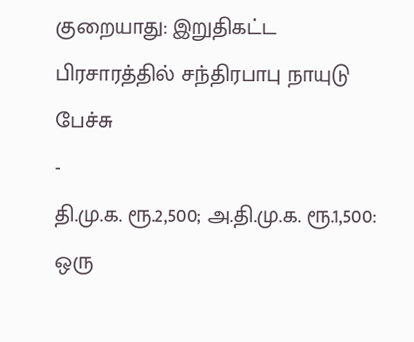குறையாது: இறுதிகட்ட பிரசாரத்தில் சந்திரபாபு நாயுடு பேச்சு
-
தி.மு.க. ரூ.2,500; அ.தி.மு.க. ரூ.1,500: ஒரு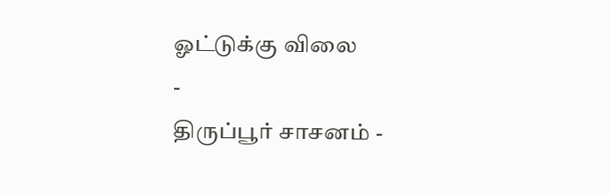ஓட்டுக்கு விலை
-
திருப்பூர் சாசனம் -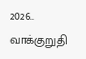2026.. வாக்குறுதி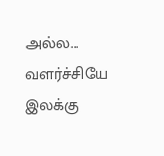அல்ல... வளர்ச்சியே இலக்கு